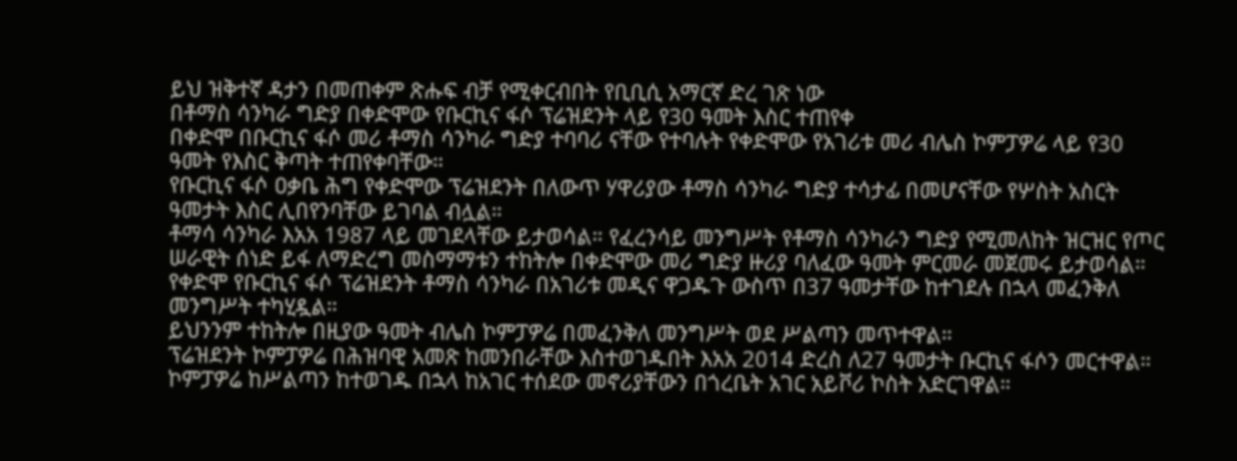ይህ ዝቅተኛ ዳታን በመጠቀም ጽሑፍ ብቻ የሚቀርብበት የቢቢሲ አማርኛ ድረ ገጽ ነው
በቶማስ ሳንካራ ግድያ በቀድሞው የቡርኪና ፋሶ ፕሬዝደንት ላይ የ30 ዓመት እስር ተጠየቀ
በቀድሞ በቡርኪና ፋሶ መሪ ቶማስ ሳንካራ ግድያ ተባባሪ ናቸው የተባሉት የቀድሞው የአገሪቱ መሪ ብሌስ ኮምፓዎሬ ላይ የ30 ዓመት የእስር ቅጣት ተጠየቀባቸው።
የቡርኪና ፋሶ ዐቃቤ ሕግ የቀድሞው ፕሬዝደንት በለውጥ ሃዋሪያው ቶማስ ሳንካራ ግድያ ተሳታፊ በመሆናቸው የሦስት አስርት ዓመታት እስር ሊበየንባቸው ይገባል ብሏል።
ቶማሳ ሳንካራ እአአ 1987 ላይ መገደላቸው ይታወሳል። የፈረንሳይ መንግሥት የቶማስ ሳንካራን ግድያ የሚመለከት ዝርዝር የጦር ሠራዊት ሰነድ ይፋ ለማድረግ መስማማቱን ተከትሎ በቀድሞው መሪ ግድያ ዙሪያ ባለፈው ዓመት ምርመራ መጀመሩ ይታወሳል።
የቀድሞ የቡርኪና ፋሶ ፕሬዝደንት ቶማስ ሳንካራ በአገሪቱ መዲና ዋጋዱጉ ውስጥ በ37 ዓመታቸው ከተገደሉ በኋላ መፈንቅለ መንግሥት ተካሂዷል።
ይህንንም ተከትሎ በዚያው ዓመት ብሌስ ኮምፓዎሬ በመፈንቅለ መንግሥት ወደ ሥልጣን መጥተዋል።
ፕሬዝደንት ኮምፓዎሬ በሕዝባዊ አመጽ ከመንበራቸው እስተወገዱበት እአአ 2014 ድረስ ለ27 ዓመታት ቡርኪና ፋሶን መርተዋል።
ኮምፓዎሬ ከሥልጣን ከተወገዱ በኋላ ከአገር ተሰደው መኖሪያቸውን በጎረቤት አገር አይቮሪ ኮስት አድርገዋል።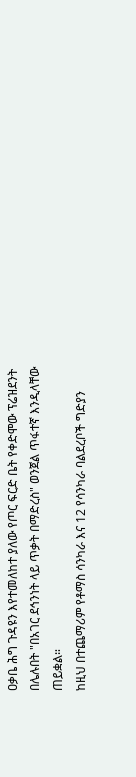ዐቃቤ ሕግ ጉዳዩን እየተመለከተ ያለው የጦር ፍርድ ቤት የቀድሞው ፕሬዝደንት በሌሉበት "በአገር ደኅንነት ላይ ጥቃት በማድረስ" ወንጀል ጥፋተኛ እንዲላቸው ጠይቋል።
ከዚህ በተጨማሪም የቶማስ ሳንካራ እና 12 የሳንካራ ባልደረቦች ግድያን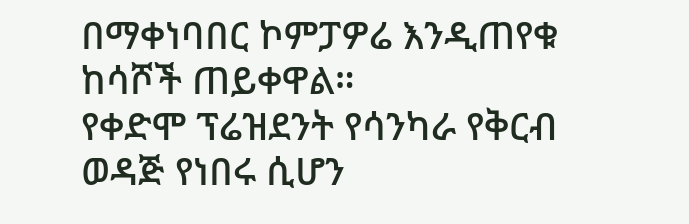በማቀነባበር ኮምፓዎሬ እንዲጠየቁ ከሳሾች ጠይቀዋል።
የቀድሞ ፕሬዝደንት የሳንካራ የቅርብ ወዳጅ የነበሩ ሲሆን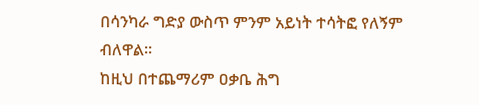በሳንካራ ግድያ ውስጥ ምንም አይነት ተሳትፎ የለኝም ብለዋል።
ከዚህ በተጨማሪም ዐቃቤ ሕግ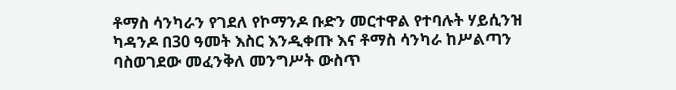ቶማስ ሳንካራን የገደለ የኮማንዶ ቡድን መርተዋል የተባሉት ሃይሲንዝ ካዳንዶ በ30 ዓመት እስር እንዲቀጡ እና ቶማስ ሳንካራ ከሥልጣን ባስወገደው መፈንቅለ መንግሥት ውስጥ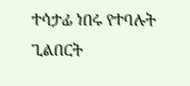ተሳታፊ ነበሩ የተባሉት ጊልበርት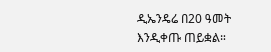ዲኤንዴሬ በ20 ዓመት እንዲቀጡ ጠይቋል።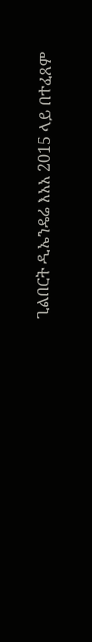ጊልበርት ዲኤንዴሬ እአአ 2015 ላይ በተፈጸም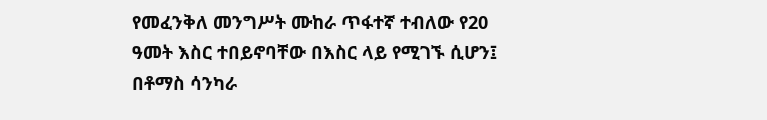የመፈንቅለ መንግሥት ሙከራ ጥፋተኛ ተብለው የ20 ዓመት እስር ተበይኖባቸው በእስር ላይ የሚገኙ ሲሆን፤ በቶማስ ሳንካራ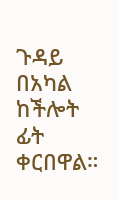ጉዳይ በአካል ከችሎት ፊት ቀርበዋል።